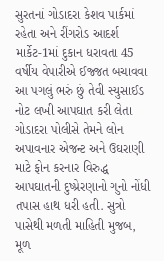સુરતનાં ગોડાદરા કેશવ પાર્કમાં રહેતા અને રીંગરોડ આદર્શ માર્કેટ-1માં દુકાન ધરાવતા 45 વર્ષીય વેપારીએ ઈજ્જત બચાવવા આ પગલું ભરું છું તેવી સ્યુસાઈડ નોટ લખી આપઘાત કરી લેતા ગોડાદરા પોલીસે તેમને લોન અપાવનાર એજન્ટ અને ઉઘરાણી માટે ફોન કરનાર વિરુદ્ધ આપઘાતની દુષ્પ્રેરણાનો ગુનો નોંધી તપાસ હાથ ધરી હતી. સુત્રો પાસેથી મળતી માહિતી મુજબ, મૂળ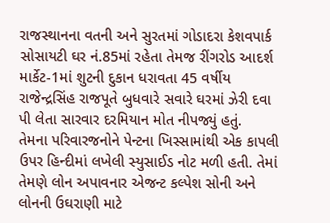રાજસ્થાનના વતની અને સુરતમાં ગોડાદરા કેશવપાર્ક સોસાયટી ઘર નં.85માં રહેતા તેમજ રીંગરોડ આદર્શ માર્કેટ-1માં શુટની દુકાન ધરાવતા 45 વર્ષીય રાજેન્દ્રસિંહ રાજપૂતે બુધવારે સવારે ઘરમાં ઝેરી દવા પી લેતા સારવાર દરમિયાન મોત નીપજ્યું હતું.
તેમના પરિવારજનોને પેન્ટના ખિસ્સામાંથી એક કાપલી ઉપર હિન્દીમાં લખેલી સ્યુસાઈડ નોટ મળી હતી. તેમાં તેમણે લોન અપાવનાર એજન્ટ કલ્પેશ સોની અને લોનની ઉઘરાણી માટે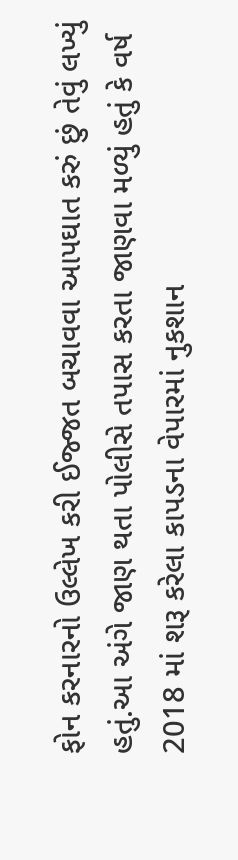ફોન કરનારનો ઉલ્લેખ કરી ઈજ્જત બચાવવા આપઘાત કરું છું તેવું લખ્યું હતું.આ અંગે જાણ થતા પોલીસે તપાસ કરતા જાણવા મળ્યું હતું કે વર્ષ 2018 માં શરૂ કરેલા કાપડના વેપારમાં નુકશાન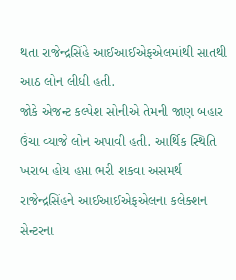થતા રાજેન્દ્રસિંહે આઈઆઈએફએલમાંથી સાતથી આઠ લોન લીધી હતી.
જોકે એજન્ટ કલ્પેશ સોનીએ તેમની જાણ બહાર ઉંચા વ્યાજે લોન અપાવી હતી. આર્થિક સ્થિતિ ખરાબ હોય હપ્તા ભરી શકવા અસમર્થ રાજેન્દ્રસિંહને આઈઆઈએફએલના કલેક્શન સેન્ટરના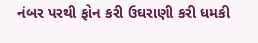નંબર પરથી ફોન કરી ઉઘરાણી કરી ધમકી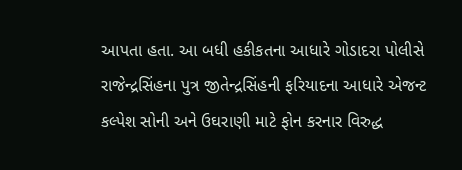આપતા હતા. આ બધી હકીકતના આધારે ગોડાદરા પોલીસે રાજેન્દ્રસિંહના પુત્ર જીતેન્દ્રસિંહની ફરિયાદના આધારે એજન્ટ કલ્પેશ સોની અને ઉઘરાણી માટે ફોન કરનાર વિરુદ્ધ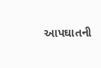આપઘાતની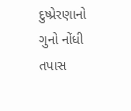દુષ્પ્રેરણાનો ગુનો નોંધી તપાસ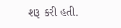શરૂ કરી હતી.